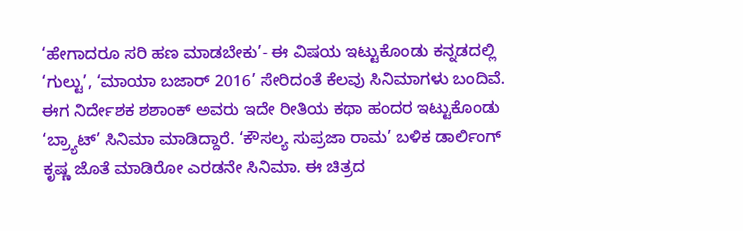‘ಹೇಗಾದರೂ ಸರಿ ಹಣ ಮಾಡಬೇಕು’- ಈ ವಿಷಯ ಇಟ್ಟುಕೊಂಡು ಕನ್ನಡದಲ್ಲಿ ‘ಗುಲ್ಟು’, ‘ಮಾಯಾ ಬಜಾರ್ 2016’ ಸೇರಿದಂತೆ ಕೆಲವು ಸಿನಿಮಾಗಳು ಬಂದಿವೆ. ಈಗ ನಿರ್ದೇಶಕ ಶಶಾಂಕ್ ಅವರು ಇದೇ ರೀತಿಯ ಕಥಾ ಹಂದರ ಇಟ್ಟುಕೊಂಡು ‘ಬ್ರ್ಯಾಟ್’ ಸಿನಿಮಾ ಮಾಡಿದ್ದಾರೆ. ‘ಕೌಸಲ್ಯ ಸುಪ್ರಜಾ ರಾಮ’ ಬಳಿಕ ಡಾರ್ಲಿಂಗ್ ಕೃಷ್ಣ ಜೊತೆ ಮಾಡಿರೋ ಎರಡನೇ ಸಿನಿಮಾ. ಈ ಚಿತ್ರದ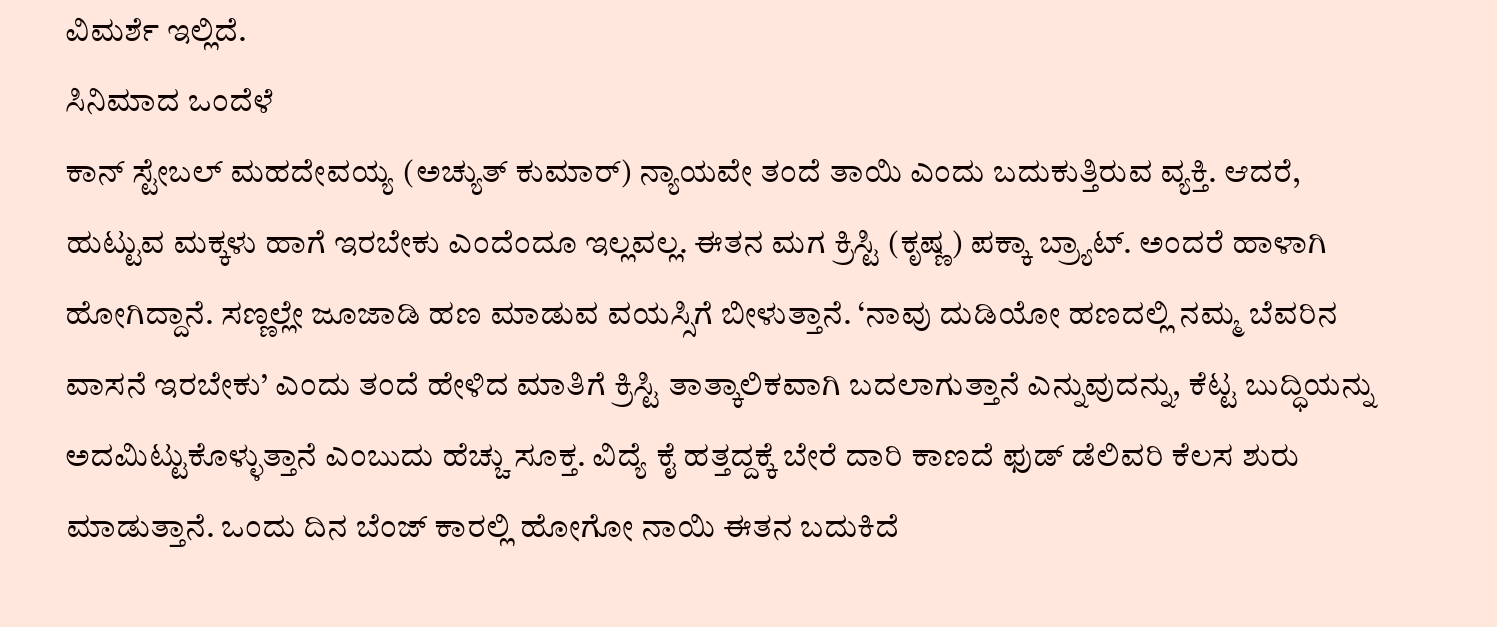ವಿಮರ್ಶೆ ಇಲ್ಲಿದೆ.
ಸಿನಿಮಾದ ಒಂದೆಳೆ
ಕಾನ್ ಸ್ಟೇಬಲ್ ಮಹದೇವಯ್ಯ (ಅಚ್ಯುತ್ ಕುಮಾರ್) ನ್ಯಾಯವೇ ತಂದೆ ತಾಯಿ ಎಂದು ಬದುಕುತ್ತಿರುವ ವ್ಯಕ್ತಿ. ಆದರೆ, ಹುಟ್ಟುವ ಮಕ್ಕಳು ಹಾಗೆ ಇರಬೇಕು ಎಂದೆಂದೂ ಇಲ್ಲವಲ್ಲ. ಈತನ ಮಗ ಕ್ರಿಸ್ಟಿ (ಕೃಷ್ಣ) ಪಕ್ಕಾ ಬ್ರ್ಯಾಟ್. ಅಂದರೆ ಹಾಳಾಗಿ ಹೋಗಿದ್ದಾನೆ. ಸಣ್ಣಲ್ಲೇ ಜೂಜಾಡಿ ಹಣ ಮಾಡುವ ವಯಸ್ಸಿಗೆ ಬೀಳುತ್ತಾನೆ. ‘ನಾವು ದುಡಿಯೋ ಹಣದಲ್ಲಿ ನಮ್ಮ ಬೆವರಿನ ವಾಸನೆ ಇರಬೇಕು’ ಎಂದು ತಂದೆ ಹೇಳಿದ ಮಾತಿಗೆ ಕ್ರಿಸ್ಟಿ ತಾತ್ಕಾಲಿಕವಾಗಿ ಬದಲಾಗುತ್ತಾನೆ ಎನ್ನುವುದನ್ನು, ಕೆಟ್ಟ ಬುದ್ಧಿಯನ್ನು ಅದಮಿಟ್ಟುಕೊಳ್ಳುತ್ತಾನೆ ಎಂಬುದು ಹೆಚ್ಚು ಸೂಕ್ತ. ವಿದ್ಯೆ ಕೈ ಹತ್ತದ್ದಕ್ಕೆ ಬೇರೆ ದಾರಿ ಕಾಣದೆ ಫುಡ್ ಡೆಲಿವರಿ ಕೆಲಸ ಶುರು ಮಾಡುತ್ತಾನೆ. ಒಂದು ದಿನ ಬೆಂಜ್ ಕಾರಲ್ಲಿ ಹೋಗೋ ನಾಯಿ ಈತನ ಬದುಕಿದೆ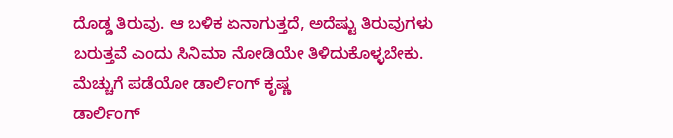ದೊಡ್ಡ ತಿರುವು. ಆ ಬಳಿಕ ಏನಾಗುತ್ತದೆ, ಅದೆಷ್ಟು ತಿರುವುಗಳು ಬರುತ್ತವೆ ಎಂದು ಸಿನಿಮಾ ನೋಡಿಯೇ ತಿಳಿದುಕೊಳ್ಳಬೇಕು.
ಮೆಚ್ಚುಗೆ ಪಡೆಯೋ ಡಾರ್ಲಿಂಗ್ ಕೃಷ್ಣ
ಡಾರ್ಲಿಂಗ್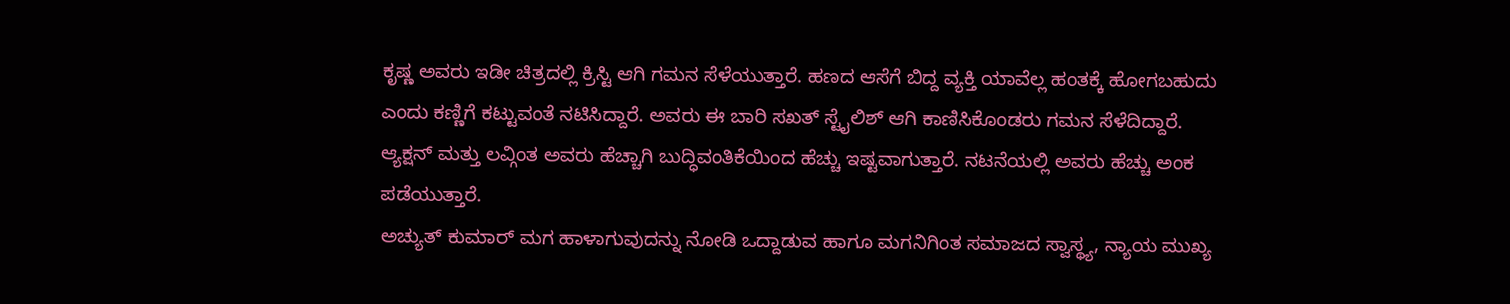ಕೃಷ್ಣ ಅವರು ಇಡೀ ಚಿತ್ರದಲ್ಲಿ ಕ್ರಿಸ್ಟಿ ಆಗಿ ಗಮನ ಸೆಳೆಯುತ್ತಾರೆ. ಹಣದ ಆಸೆಗೆ ಬಿದ್ದ ವ್ಯಕ್ತಿ ಯಾವೆಲ್ಲ ಹಂತಕ್ಕೆ ಹೋಗಬಹುದು ಎಂದು ಕಣ್ಣಿಗೆ ಕಟ್ಟುವಂತೆ ನಟಿಸಿದ್ದಾರೆ. ಅವರು ಈ ಬಾರಿ ಸಖತ್ ಸ್ಟೈಲಿಶ್ ಆಗಿ ಕಾಣಿಸಿಕೊಂಡರು ಗಮನ ಸೆಳೆದಿದ್ದಾರೆ. ಆ್ಯಕ್ಷನ್ ಮತ್ತು ಲವ್ಗಿಂತ ಅವರು ಹೆಚ್ಚಾಗಿ ಬುದ್ಧಿವಂತಿಕೆಯಿಂದ ಹೆಚ್ಚು ಇಷ್ಟವಾಗುತ್ತಾರೆ. ನಟನೆಯಲ್ಲಿ ಅವರು ಹೆಚ್ಚು ಅಂಕ ಪಡೆಯುತ್ತಾರೆ.
ಅಚ್ಯುತ್ ಕುಮಾರ್ ಮಗ ಹಾಳಾಗುವುದನ್ನು ನೋಡಿ ಒದ್ದಾಡುವ ಹಾಗೂ ಮಗನಿಗಿಂತ ಸಮಾಜದ ಸ್ವಾಸ್ಥ್ಯ, ನ್ಯಾಯ ಮುಖ್ಯ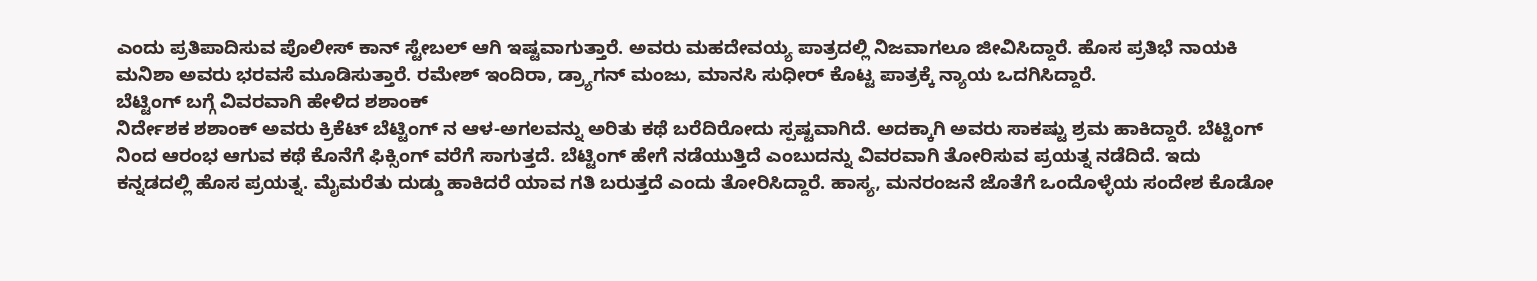ಎಂದು ಪ್ರತಿಪಾದಿಸುವ ಪೊಲೀಸ್ ಕಾನ್ ಸ್ಟೇಬಲ್ ಆಗಿ ಇಷ್ಟವಾಗುತ್ತಾರೆ. ಅವರು ಮಹದೇವಯ್ಯ ಪಾತ್ರದಲ್ಲಿ ನಿಜವಾಗಲೂ ಜೀವಿಸಿದ್ದಾರೆ. ಹೊಸ ಪ್ರತಿಭೆ ನಾಯಕಿ ಮನಿಶಾ ಅವರು ಭರವಸೆ ಮೂಡಿಸುತ್ತಾರೆ. ರಮೇಶ್ ಇಂದಿರಾ, ಡ್ರ್ಯಾಗನ್ ಮಂಜು, ಮಾನಸಿ ಸುಧೀರ್ ಕೊಟ್ಟ ಪಾತ್ರಕ್ಕೆ ನ್ಯಾಯ ಒದಗಿಸಿದ್ದಾರೆ.
ಬೆಟ್ಟಿಂಗ್ ಬಗ್ಗೆ ವಿವರವಾಗಿ ಹೇಳಿದ ಶಶಾಂಕ್
ನಿರ್ದೇಶಕ ಶಶಾಂಕ್ ಅವರು ಕ್ರಿಕೆಟ್ ಬೆಟ್ಟಿಂಗ್ ನ ಆಳ-ಅಗಲವನ್ನು ಅರಿತು ಕಥೆ ಬರೆದಿರೋದು ಸ್ಪಷ್ಟವಾಗಿದೆ. ಅದಕ್ಕಾಗಿ ಅವರು ಸಾಕಷ್ಟು ಶ್ರಮ ಹಾಕಿದ್ದಾರೆ. ಬೆಟ್ಟಿಂಗ್ ನಿಂದ ಆರಂಭ ಆಗುವ ಕಥೆ ಕೊನೆಗೆ ಫಿಕ್ಸಿಂಗ್ ವರೆಗೆ ಸಾಗುತ್ತದೆ. ಬೆಟ್ಟಿಂಗ್ ಹೇಗೆ ನಡೆಯುತ್ತಿದೆ ಎಂಬುದನ್ನು ವಿವರವಾಗಿ ತೋರಿಸುವ ಪ್ರಯತ್ನ ನಡೆದಿದೆ. ಇದು ಕನ್ನಡದಲ್ಲಿ ಹೊಸ ಪ್ರಯತ್ನ. ಮೈಮರೆತು ದುಡ್ಡು ಹಾಕಿದರೆ ಯಾವ ಗತಿ ಬರುತ್ತದೆ ಎಂದು ತೋರಿಸಿದ್ದಾರೆ. ಹಾಸ್ಯ, ಮನರಂಜನೆ ಜೊತೆಗೆ ಒಂದೊಳ್ಳೆಯ ಸಂದೇಶ ಕೊಡೋ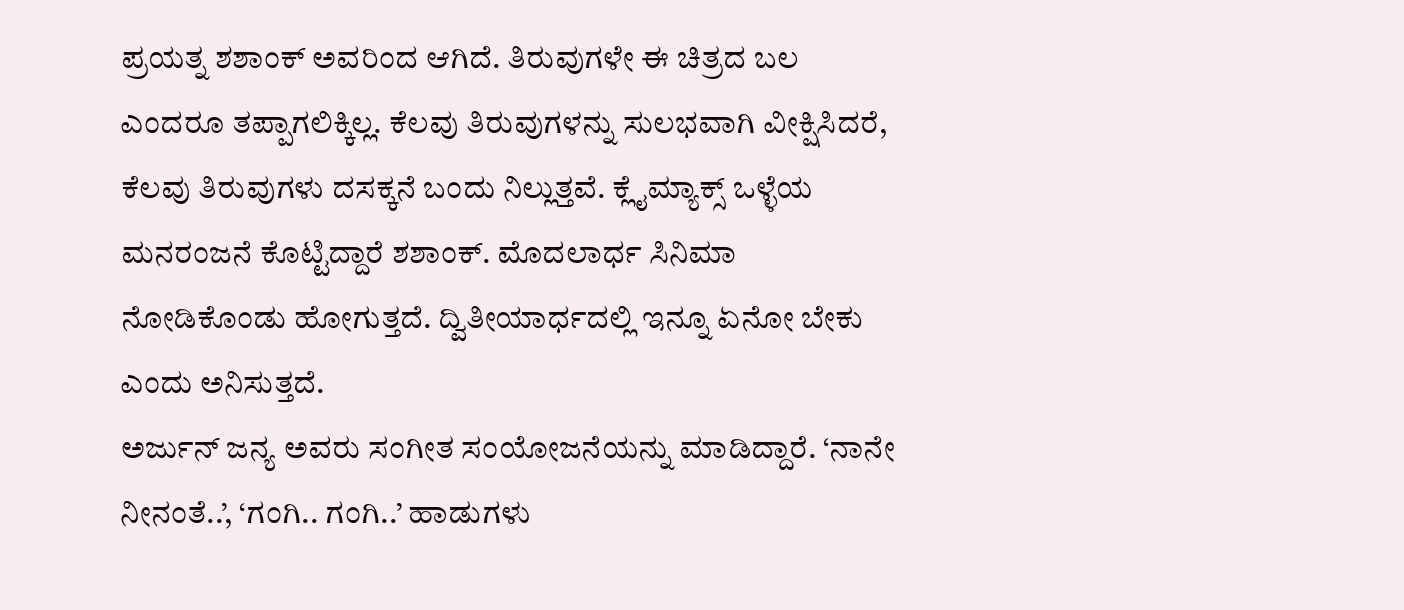ಪ್ರಯತ್ನ ಶಶಾಂಕ್ ಅವರಿಂದ ಆಗಿದೆ. ತಿರುವುಗಳೇ ಈ ಚಿತ್ರದ ಬಲ ಎಂದರೂ ತಪ್ಪಾಗಲಿಕ್ಕಿಲ್ಲ. ಕೆಲವು ತಿರುವುಗಳನ್ನು ಸುಲಭವಾಗಿ ವೀಕ್ಷಿಸಿದರೆ, ಕೆಲವು ತಿರುವುಗಳು ದಸಕ್ಕನೆ ಬಂದು ನಿಲ್ಲುತ್ತವೆ. ಕ್ಲೈಮ್ಯಾಕ್ಸ್ ಒಳ್ಳೆಯ ಮನರಂಜನೆ ಕೊಟ್ಟಿದ್ದಾರೆ ಶಶಾಂಕ್. ಮೊದಲಾರ್ಧ ಸಿನಿಮಾ ನೋಡಿಕೊಂಡು ಹೋಗುತ್ತದೆ. ದ್ವಿತೀಯಾರ್ಧದಲ್ಲಿ ಇನ್ನೂ ಏನೋ ಬೇಕು ಎಂದು ಅನಿಸುತ್ತದೆ.
ಅರ್ಜುನ್ ಜನ್ಯ ಅವರು ಸಂಗೀತ ಸಂಯೋಜನೆಯನ್ನು ಮಾಡಿದ್ದಾರೆ. ‘ನಾನೇ ನೀನಂತೆ..’, ‘ಗಂಗಿ.. ಗಂಗಿ..’ ಹಾಡುಗಳು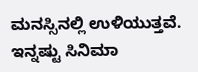ಮನಸ್ಸಿನಲ್ಲಿ ಉಳಿಯುತ್ತವೆ.
ಇನ್ನಷ್ಟು ಸಿನಿಮಾ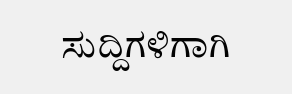ಸುದ್ದಿಗಳಿಗಾಗಿ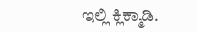ಇಲ್ಲಿ ಕ್ಲಿಕ್ಮಾಡಿ.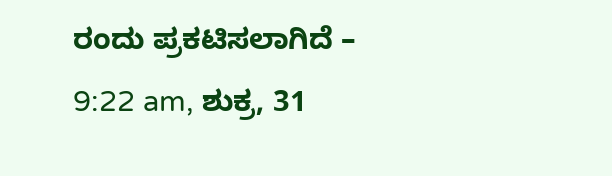ರಂದು ಪ್ರಕಟಿಸಲಾಗಿದೆ – 9:22 am, ಶುಕ್ರ, 31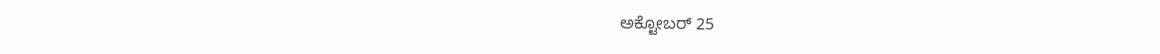ಅಕ್ಟೋಬರ್ 25